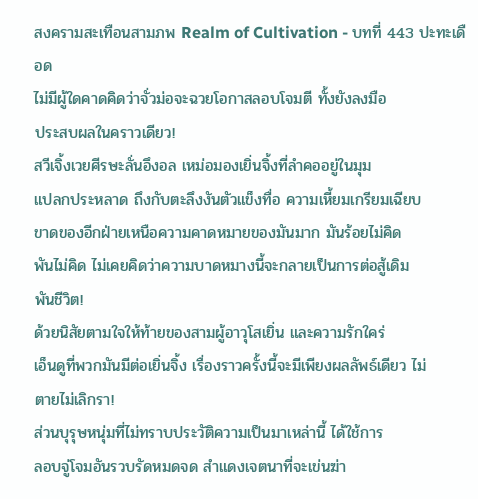สงครามสะเทือนสามภพ Realm of Cultivation - บทที่ 443 ปะทะเดือด
ไม่มีผู้ใดคาดคิดว่าจั่วม่อจะฉวยโอกาสลอบโจมตี ทั้งยังลงมือ
ประสบผลในคราวเดียว!
สวีเจิ้งเวยศีรษะลั่นอึงอล เหม่อมองเยิ่นจิ้งที่ลำคออยู่ในมุม
แปลกประหลาด ถึงกับตะลึงงันตัวแข็งทื่อ ความเหี้ยมเกรียมเฉียบ
ขาดของอีกฝ่ายเหนือความคาดหมายของมันมาก มันร้อยไม่คิด
พันไม่คิด ไม่เคยคิดว่าความบาดหมางนี้จะกลายเป็นการต่อสู้เดิม
พันชีวิต!
ด้วยนิสัยตามใจให้ท้ายของสามผู้อาวุโสเยิ่น และความรักใคร่
เอ็นดูที่พวกมันมีต่อเยิ่นจิ้ง เรื่องราวครั้งนี้จะมีเพียงผลลัพธ์เดียว ไม่
ตายไม่เลิกรา!
ส่วนบุรุษหนุ่มที่ไม่ทราบประวัติความเป็นมาเหล่านี้ ได้ใช้การ
ลอบจู่โจมอันรวบรัดหมดจด สำแดงเจตนาที่จะเข่นฆ่า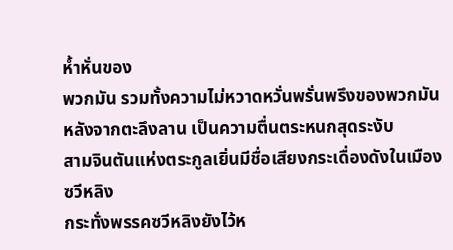หํ้าหั่นของ
พวกมัน รวมทั้งความไม่หวาดหวั่นพรั่นพรึงของพวกมัน
หลังจากตะลึงลาน เป็นความตื่นตระหนกสุดระงับ
สามจินตันแห่งตระกูลเยิ่นมีชื่อเสียงกระเดื่องดังในเมืองซวีหลิง
กระทั่งพรรคซวีหลิงยังไว้ห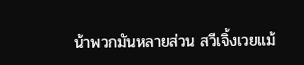น้าพวกมันหลายส่วน สวีเจิ้งเวยแม้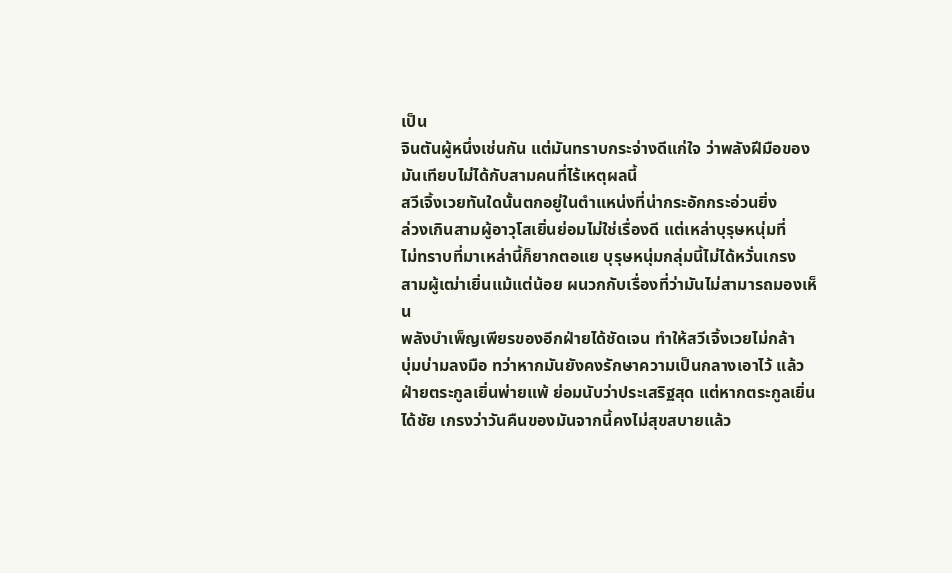เป็น
จินตันผู้หนึ่งเช่นกัน แต่มันทราบกระจ่างดีแก่ใจ ว่าพลังฝีมือของ
มันเทียบไม่ได้กับสามคนที่ไร้เหตุผลนี้
สวีเจิ้งเวยทันใดนั้นตกอยู่ในตำแหน่งที่น่ากระอักกระอ่วนยิ่ง
ล่วงเกินสามผู้อาวุโสเยิ่นย่อมไม่ใช่เรื่องดี แต่เหล่าบุรุษหนุ่มที่
ไม่ทราบที่มาเหล่านี้ก็ยากตอแย บุรุษหนุ่มกลุ่มนี้ไม่ได้หวั่นเกรง
สามผู้เฒ่าเยิ่นแม้แต่น้อย ผนวกกับเรื่องที่ว่ามันไม่สามารถมองเห็น
พลังบำเพ็ญเพียรของอีกฝ่ายได้ชัดเจน ทำให้สวีเจิ้งเวยไม่กล้า
บุ่มบ่ามลงมือ ทว่าหากมันยังคงรักษาความเป็นกลางเอาไว้ แล้ว
ฝ่ายตระกูลเยิ่นพ่ายแพ้ ย่อมนับว่าประเสริฐสุด แต่หากตระกูลเยิ่น
ได้ชัย เกรงว่าวันคืนของมันจากนี้คงไม่สุขสบายแล้ว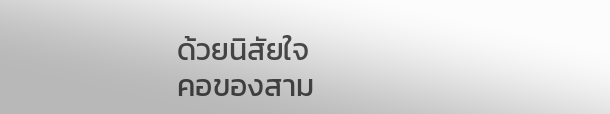ด้วยนิสัยใจ
คอของสาม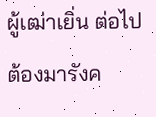ผู้เฒ่าเยิ่น ต่อไปต้องมารังค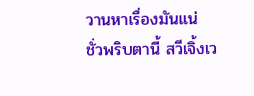วานหาเรื่องมันแน่
ชั่วพริบตานี้ สวีเจิ้งเว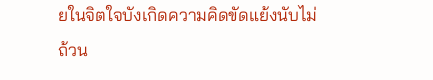ยในจิตใจบังเกิดความคิดขัดแย้งนับไม่
ถ้วน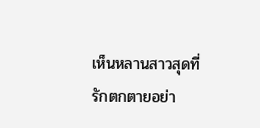เห็นหลานสาวสุดที่รักตกตายอย่า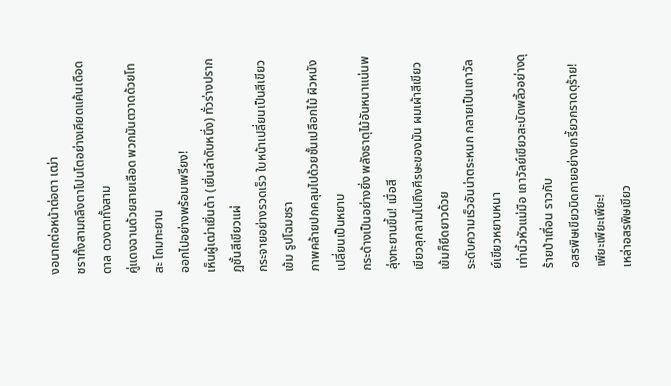งอนาถต่อหน้าต่อตา เฒ่า
ชราทั้งสามถลึงตาโปนโตอย่างเคียดแค้นเดือดดาล ดวงตาทั้งสาม
คู่แดงฉานด้วยสายเลือด พวกมันตวาดด้วยโทสะ โถมทะยาน
ออกไปอย่างพร้อมเพรียง!
เห็นผู้เฒ่าเยิ่นต้า (เยิ่นลำดับหนึ่ง) ทั่วร่างปรากฏชั้นสีเขียวแผ่
กระจายอย่างรวดเร็ว ใบหน้าเปลี่ยนเป็นสีเขียวเข้ม รูปโฉมชรา
ภาพคล้ายปกคลุมไปด้วยชั้นเปลือกไม้ ผิวหนังเปลี่ยนเป็นหยาบ
กระด้างเป็นอย่างยิ่ง พลังธาตุไม้อันหนาแน่นพลุ่งทะยานขึ้น! เมื่อสี
เขียวลุกลามไปถึงศีรษะของมัน ผมเผ้าสีเขียวเข้มก็ยืดยาวด้วย
ระดับความเร็วอันน่าตระหนก กลายเป็นเถาวัลย์เขียวหยาบหนา
เท่านิ้วหัวแม่มือ เถาวัลย์เขียวสะบัดพลิ้วอย่างดุร้ายป่าเถื่อน ราวกับ
อสรพิษเขียวบิดกายอย่างเกรี้ยวกราดดุร้าย!
เพียะเพียะเพียะ!
เหล่าอสรพิษเขียว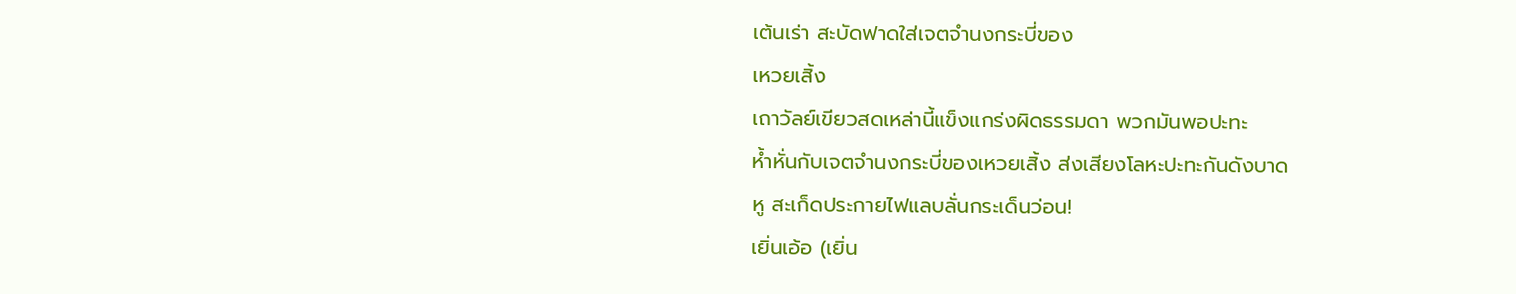เต้นเร่า สะบัดฟาดใส่เจตจำนงกระบี่ของ
เหวยเสิ้ง
เถาวัลย์เขียวสดเหล่านี้แข็งแกร่งผิดธรรมดา พวกมันพอปะทะ
หํ้าหั่นกับเจตจำนงกระบี่ของเหวยเสิ้ง ส่งเสียงโลหะปะทะกันดังบาด
หู สะเก็ดประกายไฟแลบลั่นกระเด็นว่อน!
เยิ่นเอ้อ (เยิ่น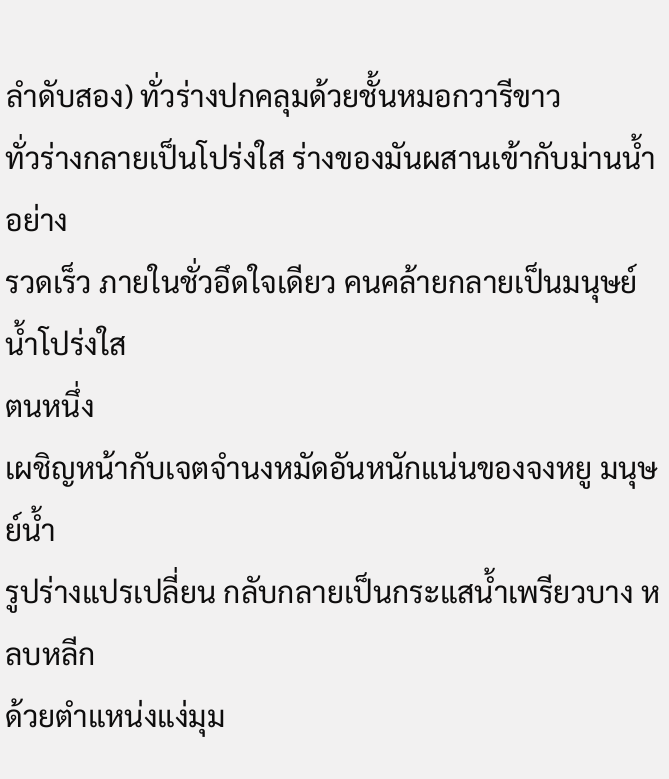ลำดับสอง) ทั่วร่างปกคลุมด้วยชั้นหมอกวารีขาว
ทั่วร่างกลายเป็นโปร่งใส ร่างของมันผสานเข้ากับม่านนํ้าอย่าง
รวดเร็ว ภายในชั่วอึดใจเดียว คนคล้ายกลายเป็นมนุษย์นํ้าโปร่งใส
ตนหนึ่ง
เผชิญหน้ากับเจตจำนงหมัดอันหนักแน่นของจงหยู มนุษย์นํ้า
รูปร่างแปรเปลี่ยน กลับกลายเป็นกระแสนํ้าเพรียวบาง หลบหลีก
ด้วยตำแหน่งแง่มุม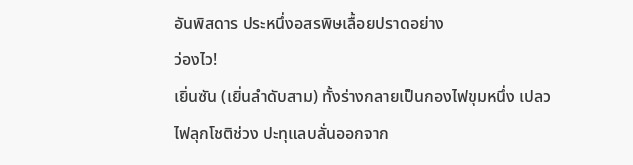อันพิสดาร ประหนึ่งอสรพิษเลื้อยปราดอย่าง
ว่องไว!
เยิ่นซัน (เยิ่นลำดับสาม) ทั้งร่างกลายเป็นกองไฟขุมหนึ่ง เปลว
ไฟลุกโชติช่วง ปะทุแลบลั่นออกจาก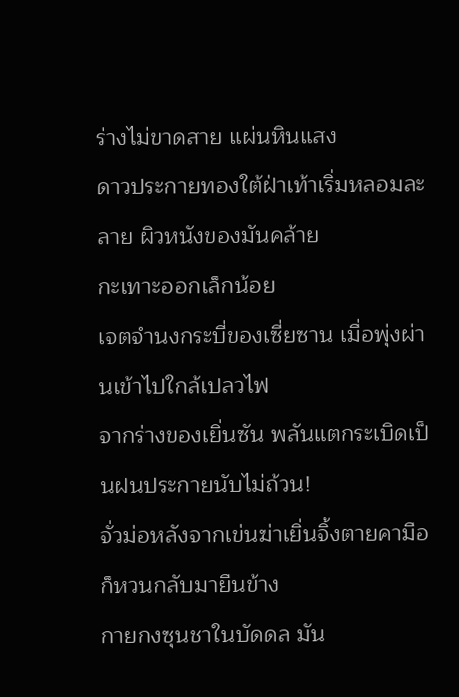ร่างไม่ขาดสาย แผ่นหินแสง
ดาวประกายทองใต้ฝ่าเท้าเริ่มหลอมละลาย ผิวหนังของมันคล้าย
กะเทาะออกเล็กน้อย
เจตจำนงกระบี่ของเซี่ยซาน เมื่อพุ่งผ่านเข้าไปใกล้เปลวไฟ
จากร่างของเยิ่นซัน พลันแตกระเบิดเป็นฝนประกายนับไม่ถ้วน!
จั่วม่อหลังจากเข่นฆ่าเยิ่นจิ้งตายคามือ ก็หวนกลับมายืนข้าง
กายกงซุนชาในบัดดล มัน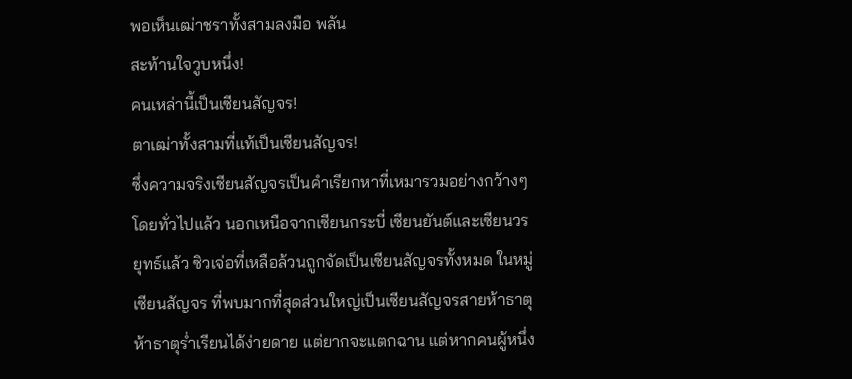พอเห็นเฒ่าชราทั้งสามลงมือ พลัน
สะท้านใจวูบหนึ่ง!
คนเหล่านี้เป็นเซียนสัญจร!
ตาเฒ่าทั้งสามที่แท้เป็นเซียนสัญจร!
ซึ่งความจริงเซียนสัญจรเป็นคำเรียกหาที่เหมารวมอย่างกว้างๆ
โดยทั่วไปแล้ว นอกเหนือจากเซียนกระบี่ เซียนยันต์และเซียนวร
ยุทธ์แล้ว ซิวเจ่อที่เหลือล้วนถูกจัดเป็นเซียนสัญจรทั้งหมด ในหมู่
เซียนสัญจร ที่พบมากที่สุดส่วนใหญ่เป็นเซียนสัญจรสายห้าธาตุ
ห้าธาตุรํ่าเรียนได้ง่ายดาย แต่ยากจะแตกฉาน แต่หากคนผู้หนึ่ง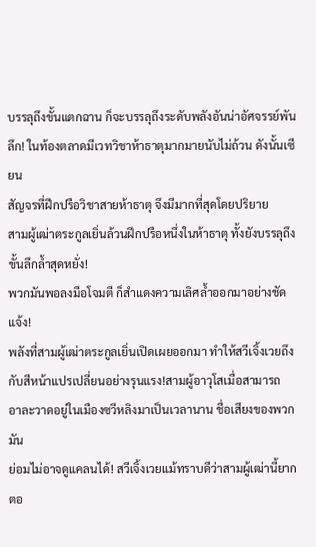บรรลุถึงขั้นแตกฉาน ก็จะบรรลุถึงระดับพลังอันน่าอัศจรรย์พัน
ลึก! ในท้องตลาดมีเวทวิชาห้าธาตุมากมายนับไม่ถ้วน ดังนั้นเซียน
สัญจรที่ฝึกปรือวิชาสายห้าธาตุ จึงมีมากที่สุดโดยปริยาย
สามผู้เฒ่าตระกูลเยิ่นล้วนฝึกปรือหนึ่งในห้าธาตุ ทั้งยังบรรลุถึง
ขั้นลึกลํ้าสุดหยั่ง!
พวกมันพอลงมือโจมตี ก็สำแดงความเลิศลํ้าออกมาอย่างชัด
แจ้ง!
พลังที่สามผู้เฒ่าตระกูลเยิ่นเปิดเผยออกมา ทำให้สวีเจิ้งเวยถึง
กับสีหน้าแปรเปลี่ยนอย่างรุนแรง!สามผู้อาวุโสเมื่อสามารถ
อาละวาดอยู่ในเมืองซวีหลิงมาเป็นเวลานาน ชื่อเสียงของพวกมัน
ย่อมไม่อาจดูแคลนได้! สวีเจิ้งเวยแม้ทราบดีว่าสามผู้เฒ่านี้ยาก
ตอ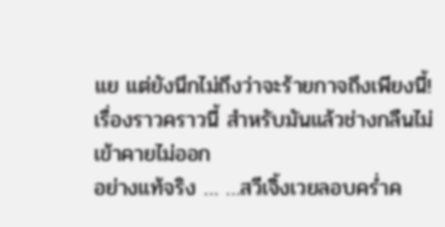แย แต่ยังนึกไม่ถึงว่าจะร้ายกาจถึงเพียงนี้!
เรื่องราวคราวนี้ สำหรับมันแล้วช่างกลืนไม่เข้าคายไม่ออก
อย่างแท้จริง … …สวีเจิ้งเวยลอบครํ่าค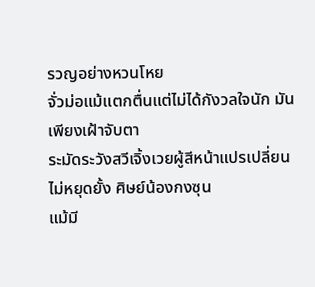รวญอย่างหวนโหย
จั่วม่อแม้แตกตื่นแต่ไม่ได้กังวลใจนัก มันเพียงเฝ้าจับตา
ระมัดระวังสวีเจิ้งเวยผู้สีหน้าแปรเปลี่ยนไม่หยุดยั้ง ศิษย์น้องกงซุน
แม้มี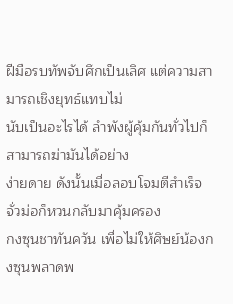ฝีมือรบทัพจับศึกเป็นเลิศ แต่ความสามารถเชิงยุทธ์แทบไม่
นับเป็นอะไรได้ ลำพังผู้คุ้มกันทั่วไปก็สามารถฆ่ามันได้อย่าง
ง่ายดาย ดังนั้นเมื่อลอบโจมตีสำเร็จ จั่วม่อก็หวนกลับมาคุ้มครอง
กงซุนชาทันควัน เพื่อไม่ให้ศิษย์น้องกงซุนพลาดพ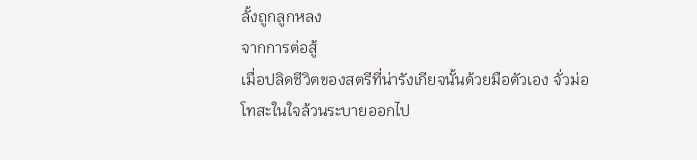ลั้งถูกลูกหลง
จากการต่อสู้
เมื่อปลิดชีวิตของสตรีที่น่ารังเกียจนั้นด้วยมือตัวเอง จั่วม่อ
โทสะในใจล้วนระบายออกไป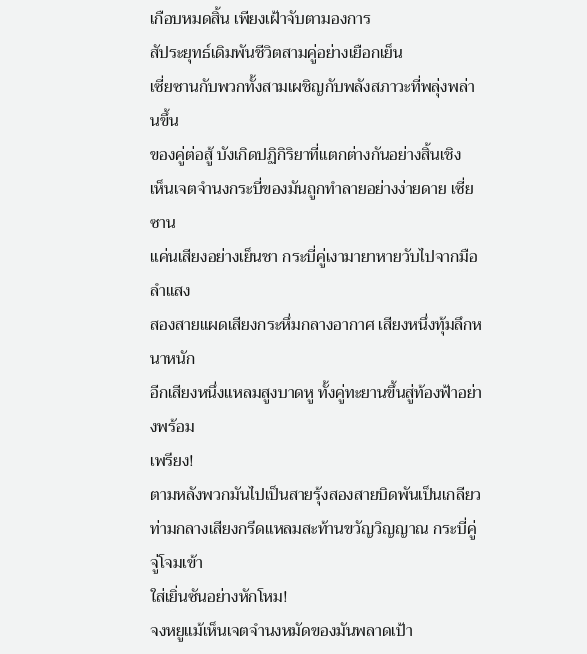เกือบหมดสิ้น เพียงเฝ้าจับตามองการ
สัประยุทธ์เดิมพันชีวิตสามคู่อย่างเยือกเย็น
เซี่ยซานกับพวกทั้งสามเผชิญกับพลังสภาวะที่พลุ่งพล่านขึ้น
ของคู่ต่อสู้ บังเกิดปฏิกิริยาที่แตกต่างกันอย่างสิ้นเชิง
เห็นเจตจำนงกระบี่ของมันถูกทำลายอย่างง่ายดาย เซี่ยซาน
แค่นเสียงอย่างเย็นชา กระบี่คู่เงามายาหายวับไปจากมือ ลำแสง
สองสายแผดเสียงกระหึ่มกลางอากาศ เสียงหนึ่งทุ้มลึกหนาหนัก
อีกเสียงหนึ่งแหลมสูงบาดหู ทั้งคู่ทะยานขึ้นสู่ท้องฟ้าอย่างพร้อม
เพรียง!
ตามหลังพวกมันไปเป็นสายรุ้งสองสายบิดพันเป็นเกลียว
ท่ามกลางเสียงกรีดแหลมสะท้านขวัญวิญญาณ กระบี่คู่จู่โจมเข้า
ใส่เยิ่นซันอย่างหักโหม!
จงหยูแม้เห็นเจตจำนงหมัดของมันพลาดเป้า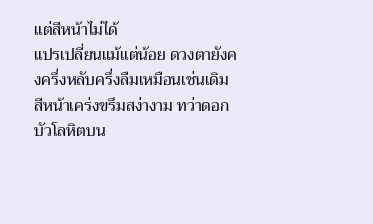แต่สีหน้าไม่ได้
แปรเปลี่ยนแม้แต่น้อย ดวงตายังคงครึ่งหลับครึ่งลืมเหมือนเช่นเดิม
สีหน้าเคร่งขรึมสง่างาม ทว่าดอกบัวโลหิตบน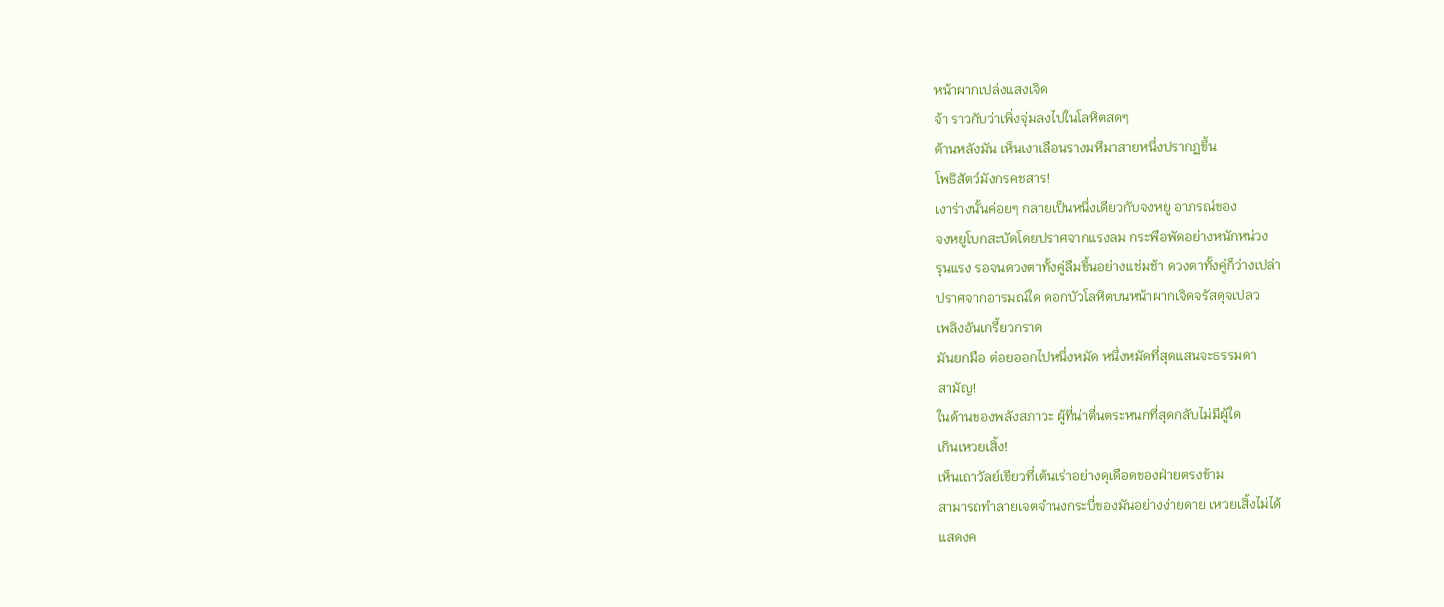หน้าผากเปล่งแสงเจิด
จ้า ราวกับว่าเพิ่งจุ่มลงไปในโลหิตสดๆ
ด้านหลังมัน เห็นเงาเลือนรางมหึมาสายหนึ่งปรากฏขึ้น
โพธิสัตว์มังกรคชสาร!
เงาร่างนั้นค่อยๆ กลายเป็นหนึ่งเดียวกับจงหยู อาภรณ์ของ
จงหยูโบกสะบัดโดยปราศจากแรงลม กระพือพัดอย่างหนักหน่วง
รุนแรง รอจนดวงตาทั้งคู่ลืมขึ้นอย่างแช่มช้า ดวงตาทั้งคู่ก็ว่างเปล่า
ปราศจากอารมณ์ใด ดอกบัวโลหิตบนหน้าผากเจิดจรัสดุจเปลว
เพลิงอันเกรี้ยวกราด
มันยกมือ ต่อยออกไปหนึ่งหมัด หนึ่งหมัดที่สุดแสนจะธรรมดา
สามัญ!
ในด้านของพลังสภาวะ ผู้ที่น่าตื่นตระหนกที่สุดกลับไม่มีผู้ใด
เกินเหวยเสิ้ง!
เห็นเถาวัลย์เขียวที่เต้นเร่าอย่างดุเดือดของฝ่ายตรงข้าม
สามารถทำลายเจตจำนงกระบี่ของมันอย่างง่ายดาย เหวยเสิ้งไม่ได้
แสดงค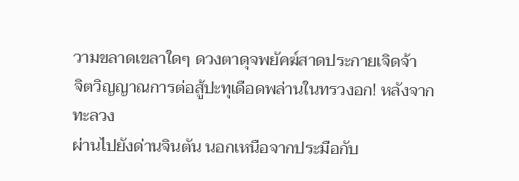วามขลาดเขลาใดๆ ดวงตาดุจพยัคฆ์สาดประกายเจิดจ้า
จิตวิญญาณการต่อสู้ปะทุเดือดพล่านในทรวงอก! หลังจากทะลวง
ผ่านไปยังด่านจินตัน นอกเหนือจากประมือกับ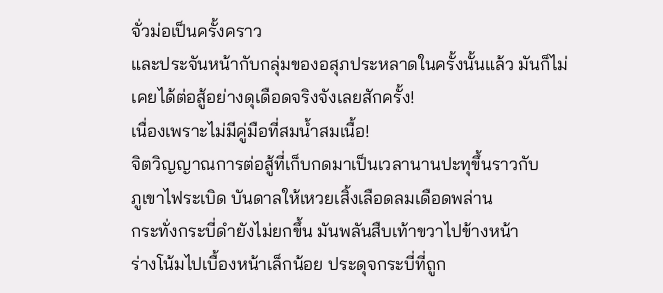จั่วม่อเป็นครั้งคราว
และประจันหน้ากับกลุ่มของอสุภประหลาดในครั้งนั้นแล้ว มันก็ไม่
เคยได้ต่อสู้อย่างดุเดือดจริงจังเลยสักครั้ง!
เนื่องเพราะไม่มีคู่มือที่สมนํ้าสมเนื้อ!
จิตวิญญาณการต่อสู้ที่เก็บกดมาเป็นเวลานานปะทุขึ้นราวกับ
ภูเขาไฟระเบิด บันดาลให้เหวยเสิ้งเลือดลมเดือดพล่าน
กระทั่งกระบี่ดำยังไม่ยกขึ้น มันพลันสืบเท้าขวาไปข้างหน้า
ร่างโน้มไปเบื้องหน้าเล็กน้อย ประดุจกระบี่ที่ถูก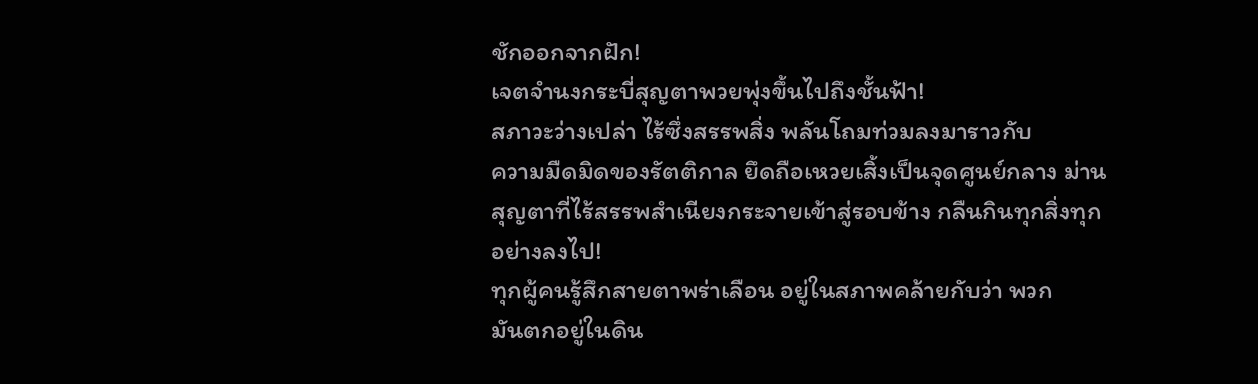ชักออกจากฝัก!
เจตจำนงกระบี่สุญตาพวยพุ่งขึ้นไปถึงชั้นฟ้า!
สภาวะว่างเปล่า ไร้ซึ่งสรรพสิ่ง พลันโถมท่วมลงมาราวกับ
ความมืดมิดของรัตติกาล ยึดถือเหวยเสิ้งเป็นจุดศูนย์กลาง ม่าน
สุญตาที่ไร้สรรพสำเนียงกระจายเข้าสู่รอบข้าง กลืนกินทุกสิ่งทุก
อย่างลงไป!
ทุกผู้คนรู้สึกสายตาพร่าเลือน อยู่ในสภาพคล้ายกับว่า พวก
มันตกอยู่ในดิน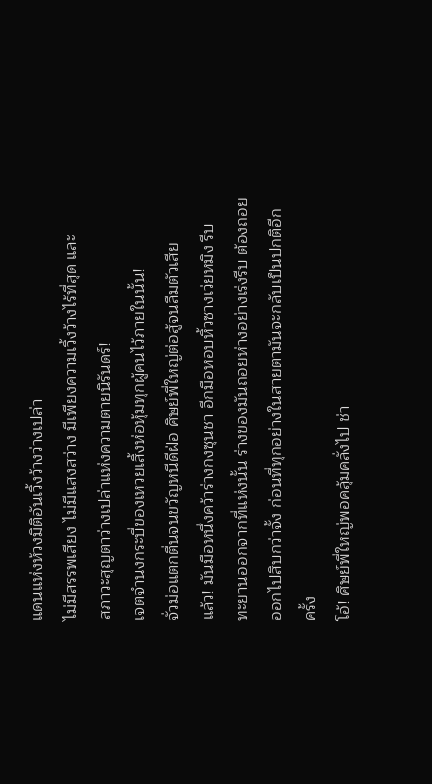แดนแห่งห้วงมิติอันเวิ้งว้างว่างเปล่า
ไม่มีสรรพเสียง ไม่มีแสงสว่าง มีเพียงความเวิ้งว้างไร้ที่สุด และ
สภาวะสุญตาว่างเปล่าแห่งความตายนิรันดร์!
เจตจำนงกระบี่ของเหวยเสิ้งห่อหุ้มทุกผู้คนไว้ภายในนั้น!
จั่วม่อแตกตื่นจนขวัญหนีดีฝ่อ ศิษย์พี่ใหญ่ต่อสู้จนลืมตัวเสีย
แล้ว! มันมือหนึ่งคว้าร่างกงซุนชา อีกมือหอบหิ้วซางเว่ยหมิง รีบ
ทะยานออกจากที่แห่งนั้น ร่างของมันถอยห่างอย่างเร่งรีบ ต้องถอย
ออกไปสิบกว่าจั้ง ก่อนที่ทุกอย่างในสายตามันจะกลับเป็นปกติอีก
ครั้ง
โอ้! ศิษย์พี่ใหญ่พอคลุ้มคลั่งไป ช่า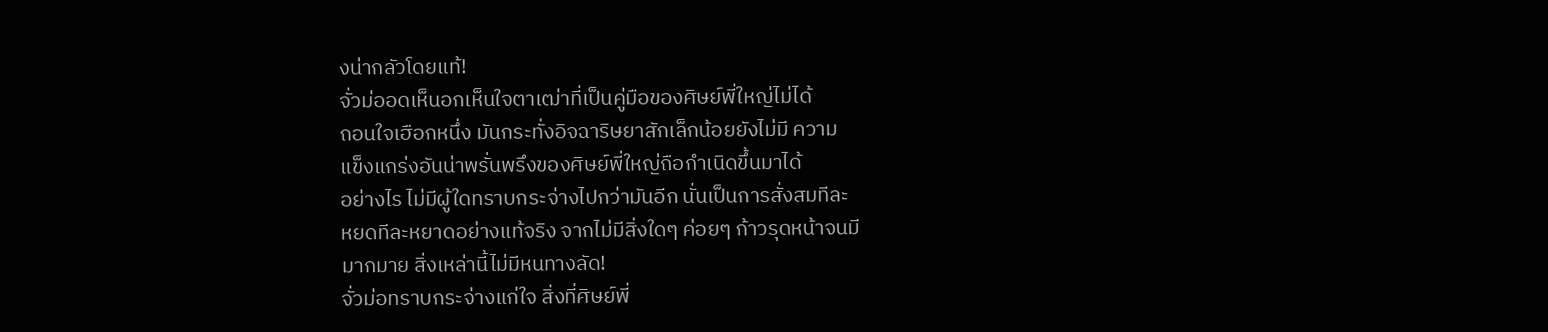งน่ากลัวโดยแท้!
จั่วม่ออดเห็นอกเห็นใจตาเฒ่าที่เป็นคู่มือของศิษย์พี่ใหญ่ไม่ได้
ถอนใจเฮือกหนึ่ง มันกระทั่งอิจฉาริษยาสักเล็กน้อยยังไม่มี ความ
แข็งแกร่งอันน่าพรั่นพรึงของศิษย์พี่ใหญ่ถือกำเนิดขึ้นมาได้
อย่างไร ไม่มีผู้ใดทราบกระจ่างไปกว่ามันอีก นั่นเป็นการสั่งสมทีละ
หยดทีละหยาดอย่างแท้จริง จากไม่มีสิ่งใดๆ ค่อยๆ ก้าวรุดหน้าจนมี
มากมาย สิ่งเหล่านี้ไม่มีหนทางลัด!
จั่วม่อทราบกระจ่างแก่ใจ สิ่งที่ศิษย์พี่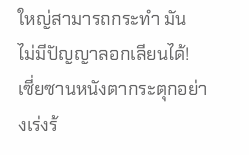ใหญ่สามารถกระทำ มัน
ไม่มีปัญญาลอกเลียนได้!
เซี่ยซานหนังตากระตุกอย่างเร่งร้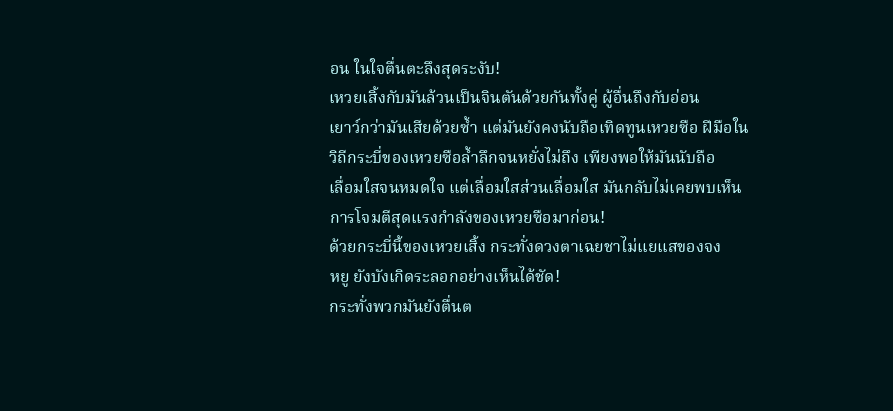อน ในใจตื่นตะลึงสุดระงับ!
เหวยเสิ้งกับมันล้วนเป็นจินตันด้วยกันทั้งคู่ ผู้อื่นถึงกับอ่อน
เยาว์กว่ามันเสียด้วยซํ้า แต่มันยังคงนับถือเทิดทูนเหวยซือ ฝีมือใน
วิถีกระบี่ของเหวยซือลํ้าลึกจนหยั่งไม่ถึง เพียงพอให้มันนับถือ
เลื่อมใสจนหมดใจ แต่เลื่อมใสส่วนเลื่อมใส มันกลับไม่เคยพบเห็น
การโจมตีสุดแรงกำลังของเหวยซือมาก่อน!
ด้วยกระบี่นี้ของเหวยเสิ้ง กระทั่งดวงตาเฉยชาไม่แยแสของจง
หยู ยังบังเกิดระลอกอย่างเห็นได้ชัด!
กระทั่งพวกมันยังตื่นต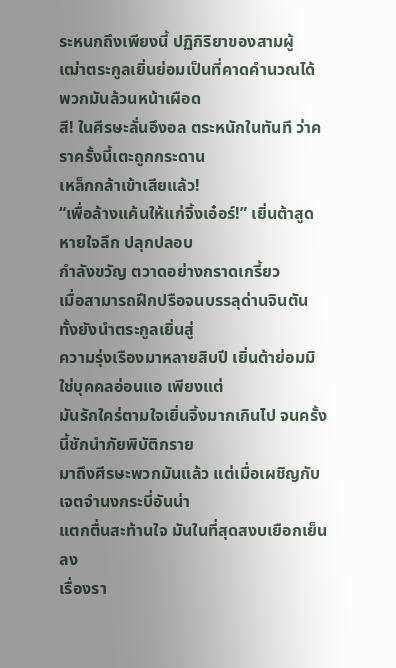ระหนกถึงเพียงนี้ ปฏิกิริยาของสามผู้
เฒ่าตระกูลเยิ่นย่อมเป็นที่คาดคำนวณได้ พวกมันล้วนหน้าเผือด
สี! ในศีรษะลั่นอึงอล ตระหนักในทันที ว่าคราครั้งนี้เตะถูกกระดาน
เหล็กกล้าเข้าเสียแล้ว!
“เพื่อล้างแค้นให้แก่จิ้งเอ๋อร์!” เยิ่นต้าสูดหายใจลึก ปลุกปลอบ
กำลังขวัญ ตวาดอย่างกราดเกรี้ยว
เมื่อสามารถฝึกปรือจนบรรลุด่านจินตัน ทั้งยังนำตระกูลเยิ่นสู่
ความรุ่งเรืองมาหลายสิบปี เยิ่นต้าย่อมมิใช่บุคคลอ่อนแอ เพียงแต่
มันรักใคร่ตามใจเยิ่นจิ้งมากเกินไป จนครั้งนี้ชักนำภัยพิบัติกราย
มาถึงศีรษะพวกมันแล้ว แต่เมื่อเผชิญกับเจตจำนงกระบี่อันน่า
แตกตื่นสะท้านใจ มันในที่สุดสงบเยือกเย็นลง
เรื่องรา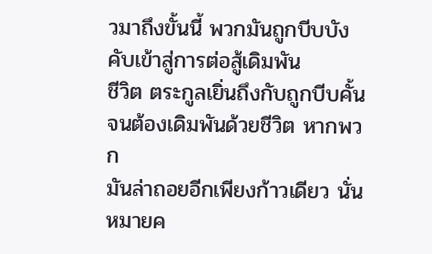วมาถึงขั้นนี้ พวกมันถูกบีบบังคับเข้าสู่การต่อสู้เดิมพัน
ชีวิต ตระกูลเยิ่นถึงกับถูกบีบคั้นจนต้องเดิมพันด้วยชีวิต หากพวก
มันล่าถอยอีกเพียงก้าวเดียว นั่นหมายค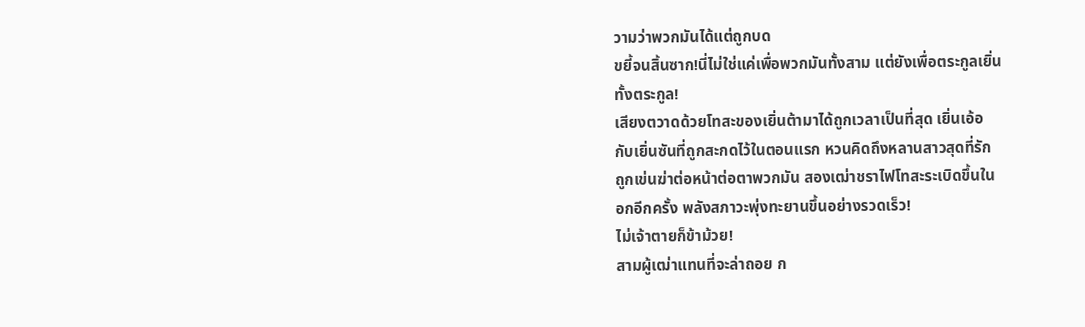วามว่าพวกมันได้แต่ถูกบด
ขยี้จนสิ้นซาก!นี่ไม่ใช่แค่เพื่อพวกมันทั้งสาม แต่ยังเพื่อตระกูลเยิ่น
ทั้งตระกูล!
เสียงตวาดด้วยโทสะของเยิ่นต้ามาได้ถูกเวลาเป็นที่สุด เยิ่นเอ้อ
กับเยิ่นซันที่ถูกสะกดไว้ในตอนแรก หวนคิดถึงหลานสาวสุดที่รัก
ถูกเข่นฆ่าต่อหน้าต่อตาพวกมัน สองเฒ่าชราไฟโทสะระเบิดขึ้นใน
อกอีกครั้ง พลังสภาวะพุ่งทะยานขึ้นอย่างรวดเร็ว!
ไม่เจ้าตายก็ข้าม้วย!
สามผู้เฒ่าแทนที่จะล่าถอย ก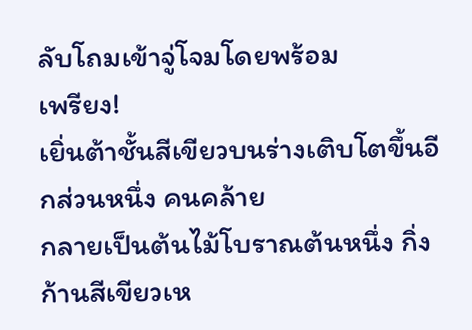ลับโถมเข้าจู่โจมโดยพร้อม
เพรียง!
เยิ่นต้าชั้นสีเขียวบนร่างเติบโตขึ้นอีกส่วนหนึ่ง คนคล้าย
กลายเป็นต้นไม้โบราณต้นหนึ่ง กิ่งก้านสีเขียวเห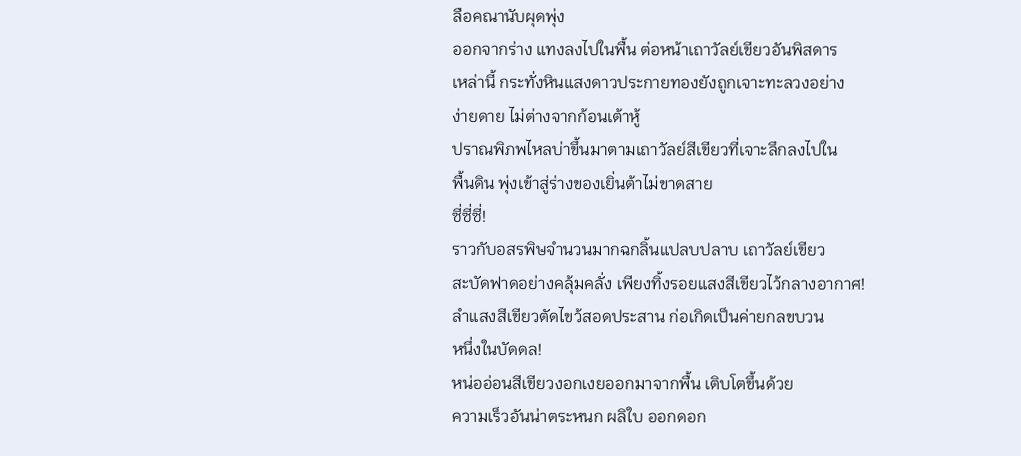ลือคณานับผุดพุ่ง
ออกจากร่าง แทงลงไปในพื้น ต่อหน้าเถาวัลย์เขียวอันพิสดาร
เหล่านี้ กระทั่งหินแสงดาวประกายทองยังถูกเจาะทะลวงอย่าง
ง่ายดาย ไม่ต่างจากก้อนเต้าหู้
ปราณพิภพไหลบ่าขึ้นมาตามเถาวัลย์สีเขียวที่เจาะลึกลงไปใน
พื้นดิน พุ่งเข้าสู่ร่างของเยิ่นต้าไม่ขาดสาย
ซี่ซี่ซี่!
ราวกับอสรพิษจำนวนมากฉกลิ้นแปลบปลาบ เถาวัลย์เขียว
สะบัดฟาดอย่างคลุ้มคลั่ง เพียงทิ้งรอยแสงสีเขียวไว้กลางอากาศ!
ลำแสงสีเขียวตัดไขว้สอดประสาน ก่อเกิดเป็นค่ายกลขบวน
หนึ่งในบัดดล!
หน่ออ่อนสีเขียวงอกเงยออกมาจากพื้น เติบโตขึ้นด้วย
ความเร็วอันน่าตระหนก ผลิใบ ออกดอก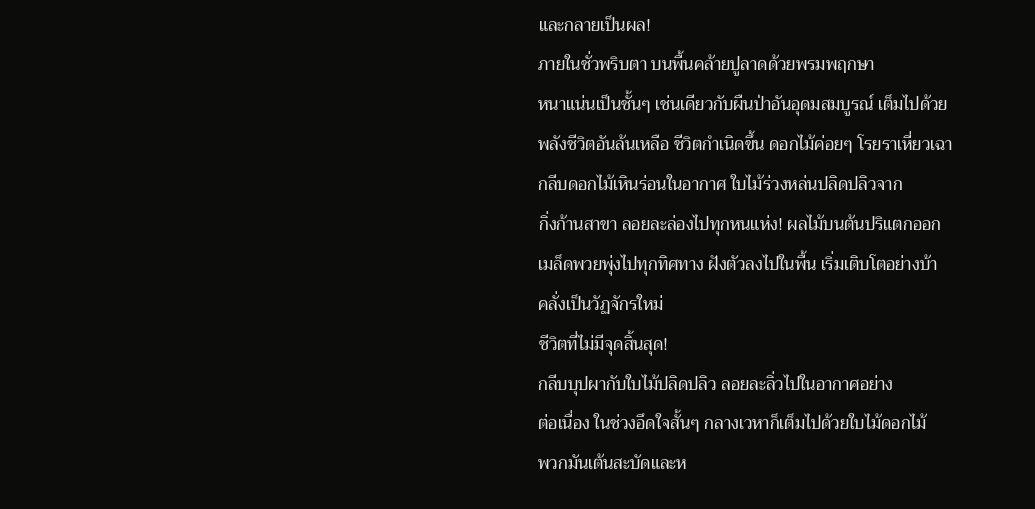และกลายเป็นผล!
ภายในชั่วพริบตา บนพื้นคล้ายปูลาดด้วยพรมพฤกษา
หนาแน่นเป็นชั้นๆ เช่นเดียวกับผืนป่าอันอุดมสมบูรณ์ เต็มไปด้วย
พลังชีวิตอันล้นเหลือ ชีวิตกำเนิดขึ้น ดอกไม้ค่อยๆ โรยราเหี่ยวเฉา
กลีบดอกไม้เหินร่อนในอากาศ ใบไม้ร่วงหล่นปลิดปลิวจาก
กิ่งก้านสาขา ลอยละล่องไปทุกหนแห่ง! ผลไม้บนต้นปริแตกออก
เมล็ดพวยพุ่งไปทุกทิศทาง ฝังตัวลงไปในพื้น เริ่มเติบโตอย่างบ้า
คลั่งเป็นวัฏจักรใหม่
ชีวิตที่ไม่มีจุดสิ้นสุด!
กลีบบุปผากับใบไม้ปลิดปลิว ลอยละลิ่วไปในอากาศอย่าง
ต่อเนื่อง ในช่วงอึดใจสั้นๆ กลางเวหาก็เต็มไปด้วยใบไม้ดอกไม้
พวกมันเต้นสะบัดและห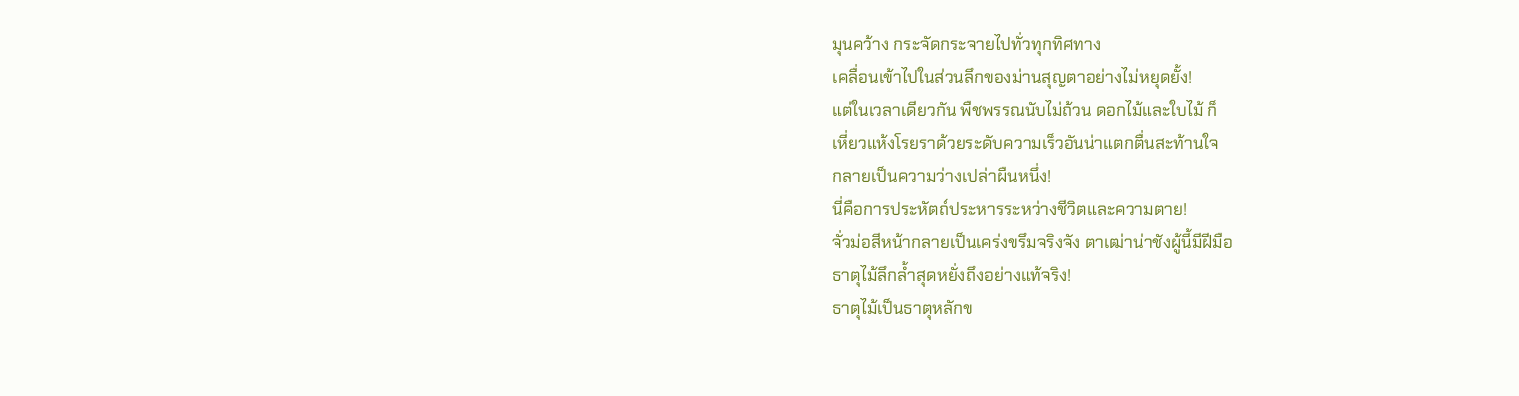มุนคว้าง กระจัดกระจายไปทั่วทุกทิศทาง
เคลื่อนเข้าไปในส่วนลึกของม่านสุญตาอย่างไม่หยุดยั้ง!
แต่ในเวลาเดียวกัน พืชพรรณนับไม่ถ้วน ดอกไม้และใบไม้ ก็
เหี่ยวแห้งโรยราด้วยระดับความเร็วอันน่าแตกตื่นสะท้านใจ
กลายเป็นความว่างเปล่าผืนหนึ่ง!
นี่คือการประหัตถ์ประหารระหว่างชีวิตและความตาย!
จั่วม่อสีหน้ากลายเป็นเคร่งขรึมจริงจัง ตาเฒ่าน่าชังผู้นี้มีฝีมือ
ธาตุไม้ลึกลํ้าสุดหยั่งถึงอย่างแท้จริง!
ธาตุไม้เป็นธาตุหลักข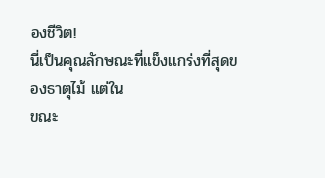องชีวิต!
นี่เป็นคุณลักษณะที่แข็งแกร่งที่สุดของธาตุไม้ แต่ใน
ขณะ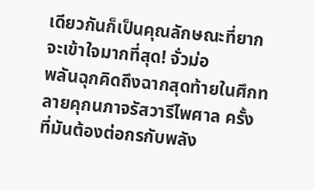เดียวกันก็เป็นคุณลักษณะที่ยากจะเข้าใจมากที่สุด! จั่วม่อ
พลันฉุกคิดถึงฉากสุดท้ายในศึกทลายคุกนภาจรัสวารีไพศาล ครั้ง
ที่มันต้องต่อกรกับพลัง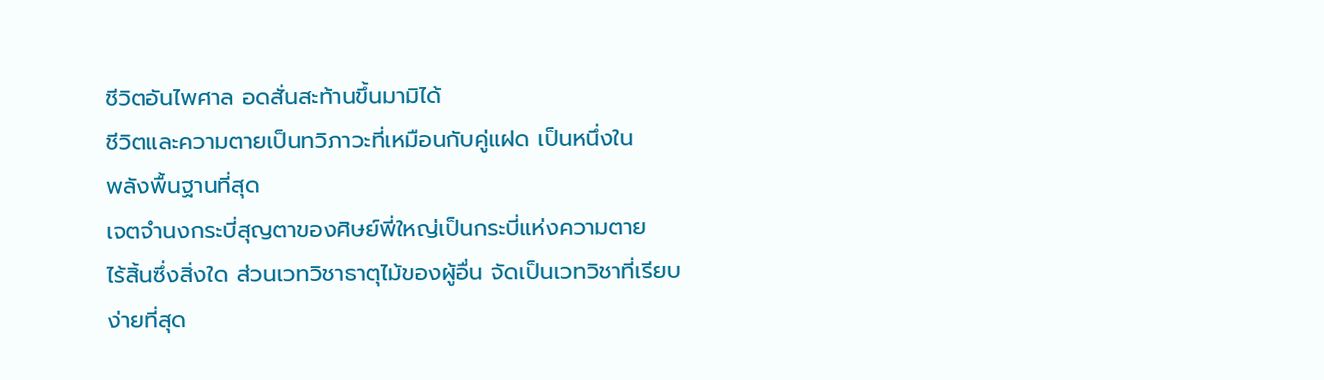ชีวิตอันไพศาล อดสั่นสะท้านขึ้นมามิได้
ชีวิตและความตายเป็นทวิภาวะที่เหมือนกับคู่แฝด เป็นหนึ่งใน
พลังพื้นฐานที่สุด
เจตจำนงกระบี่สุญตาของศิษย์พี่ใหญ่เป็นกระบี่แห่งความตาย
ไร้สิ้นซึ่งสิ่งใด ส่วนเวทวิชาธาตุไม้ของผู้อื่น จัดเป็นเวทวิชาที่เรียบ
ง่ายที่สุด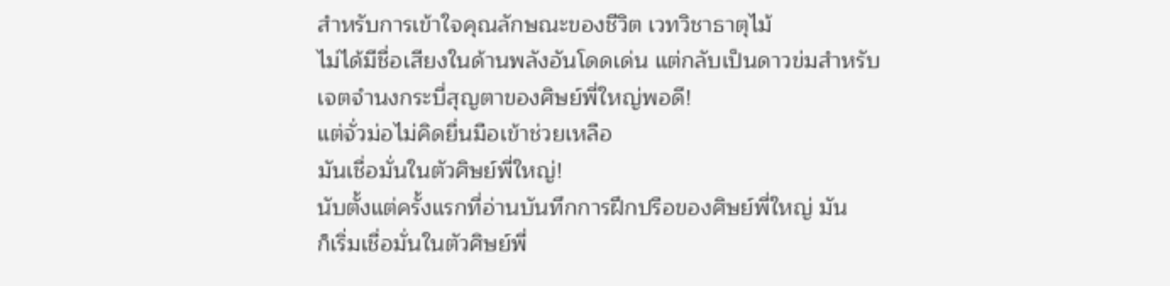สำหรับการเข้าใจคุณลักษณะของชีวิต เวทวิชาธาตุไม้
ไม่ได้มีชื่อเสียงในด้านพลังอันโดดเด่น แต่กลับเป็นดาวข่มสำหรับ
เจตจำนงกระบี่สุญตาของศิษย์พี่ใหญ่พอดี!
แต่จั่วม่อไม่คิดยื่นมือเข้าช่วยเหลือ
มันเชื่อมั่นในตัวศิษย์พี่ใหญ่!
นับตั้งแต่ครั้งแรกที่อ่านบันทึกการฝึกปรือของศิษย์พี่ใหญ่ มัน
ก็เริ่มเชื่อมั่นในตัวศิษย์พี่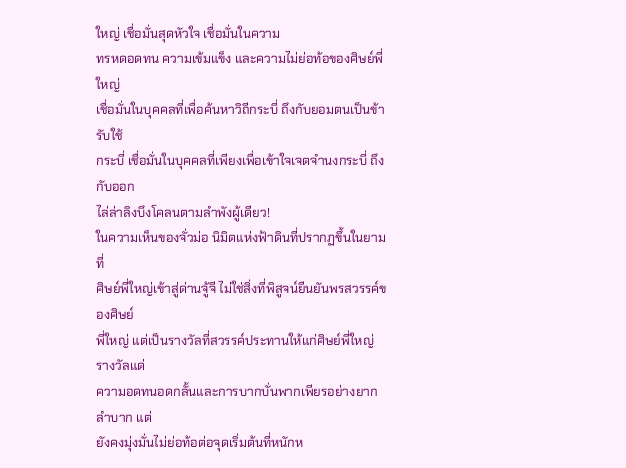ใหญ่ เชื่อมั่นสุดหัวใจ เชื่อมั่นในความ
ทรหดอดทน ความเข้มแข็ง และความไม่ย่อท้อของศิษย์พี่ใหญ่
เชื่อมั่นในบุคคลที่เพื่อค้นหาวิถีกระบี่ ถึงกับยอมตนเป็นข้ารับใช้
กระบี่ เชื่อมั่นในบุคคลที่เพียงเพื่อเข้าใจเจตจำนงกระบี่ ถึงกับออก
ไล่ล่าลิงบึงโคลนตามลำพังผู้เดียว!
ในความเห็นของจั่วม่อ นิมิตแห่งฟ้าดินที่ปรากฏขึ้นในยามที่
ศิษย์พี่ใหญ่เข้าสู่ด่านจู้จี ไม่ใช่สิ่งที่พิสูจน์ยืนยันพรสวรรค์ของศิษย์
พี่ใหญ่ แต่เป็นรางวัลที่สวรรค์ประทานให้แก่ศิษย์พี่ใหญ่ รางวัลแด่
ความอดทนอดกลั้นและการบากบั่นพากเพียรอย่างยากลำบาก แต่
ยังคงมุ่งมั่นไม่ย่อท้อต่อจุดเริ่มต้นที่หนักห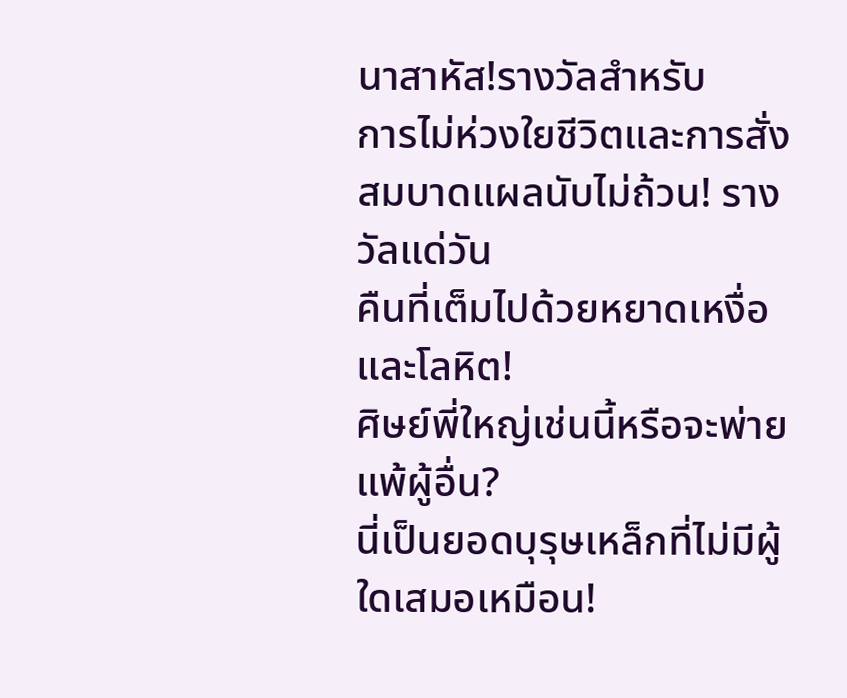นาสาหัส!รางวัลสำหรับ
การไม่ห่วงใยชีวิตและการสั่งสมบาดแผลนับไม่ถ้วน! รางวัลแด่วัน
คืนที่เต็มไปด้วยหยาดเหงื่อและโลหิต!
ศิษย์พี่ใหญ่เช่นนี้หรือจะพ่ายแพ้ผู้อื่น?
นี่เป็นยอดบุรุษเหล็กที่ไม่มีผู้ใดเสมอเหมือน!